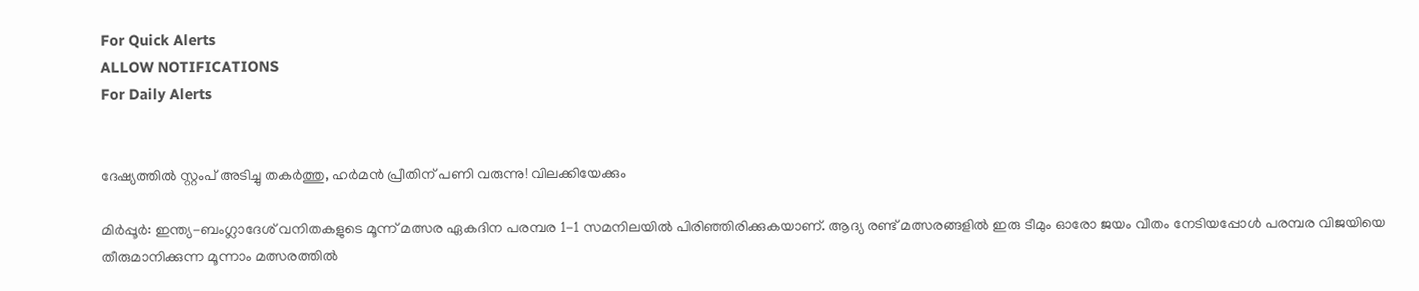For Quick Alerts
ALLOW NOTIFICATIONS
For Daily Alerts


ദേഷ്യത്തില്‍ സ്റ്റംപ് അടിച്ചു തകര്‍ത്തു, ഹര്‍മന്‍ പ്രീതിന് പണി വരുന്നു! വിലക്കിയേക്കും

മിര്‍പ്പൂര്‍: ഇന്ത്യ-ബംഗ്ലാദേശ് വനിതകളുടെ മൂന്ന് മത്സര ഏകദിന പരമ്പര 1-1 സമനിലയില്‍ പിരിഞ്ഞിരിക്കുകയാണ്. ആദ്യ രണ്ട് മത്സരങ്ങളില്‍ ഇരു ടീമും ഓരോ ജയം വീതം നേടിയപ്പോള്‍ പരമ്പര വിജയിയെ തീരുമാനിക്കുന്ന മൂന്നാം മത്സരത്തില്‍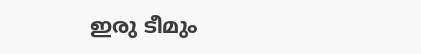ഇരു ടീമും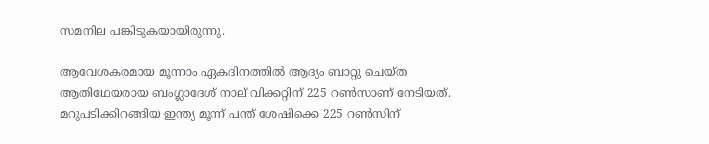സമനില പങ്കിടുകയായിരുന്നു.

ആവേശകരമായ മൂന്നാം ഏകദിനത്തില്‍ ആദ്യം ബാറ്റു ചെയ്ത ആതിഥേയരായ ബംഗ്ലാദേശ് നാല് വിക്കറ്റിന് 225 റണ്‍സാണ് നേടിയത്. മറുപടിക്കിറങ്ങിയ ഇന്ത്യ മൂന്ന് പന്ത് ശേഷിക്കെ 225 റണ്‍സിന്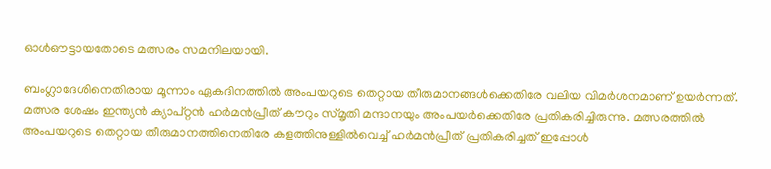ഓള്‍ഔട്ടായതോടെ മത്സരം സമനിലയായി.

ബംഗ്ലാദേശിനെതിരായ മൂന്നാം ഏകദിനത്തില്‍ അംപയറുടെ തെറ്റായ തീരുമാനങ്ങള്‍ക്കെതിരേ വലിയ വിമര്‍ശനമാണ് ഉയര്‍ന്നത്. മത്സര ശേഷം ഇന്ത്യന്‍ ക്യാപ്റ്റന്‍ ഹര്‍മന്‍പ്രീത് കൗറും സ്മൃതി മന്ദാനയും അംപയര്‍ക്കെതിരേ പ്രതികരിച്ചിരുന്നു. മത്സരത്തില്‍ അംപയറുടെ തെറ്റായ തീരുമാനത്തിനെതിരേ കളത്തിനുള്ളില്‍വെച്ച് ഹര്‍മന്‍പ്രീത് പ്രതികരിച്ചത് ഇപ്പോള്‍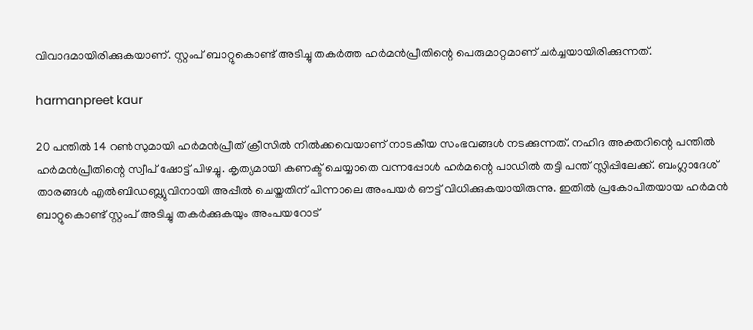വിവാദമായിരിക്കുകയാണ്. സ്റ്റംപ് ബാറ്റുകൊണ്ട് അടിച്ചു തകര്‍ത്ത ഹര്‍മന്‍പ്രീതിന്റെ പെരുമാറ്റമാണ് ചര്‍ച്ചയായിരിക്കുന്നത്.

harmanpreet kaur

20 പന്തില്‍ 14 റണ്‍സുമായി ഹര്‍മന്‍പ്രീത് ക്രീസില്‍ നില്‍ക്കവെയാണ് നാടകീയ സംഭവങ്ങള്‍ നടക്കുന്നത്. നഹിദ അക്തറിന്റെ പന്തില്‍ ഹര്‍മന്‍പ്രീതിന്റെ സ്വീപ് ഷോട്ട് പിഴച്ചു. കൃത്യമായി കണക്ട് ചെയ്യാതെ വന്നപ്പോള്‍ ഹര്‍മന്റെ പാഡില്‍ തട്ടി പന്ത് സ്ലിപ്പിലേക്ക്. ബംഗ്ലാദേശ് താരങ്ങള്‍ എല്‍ബിഡബ്ല്യുവിനായി അപ്പീല്‍ ചെയ്തതിന് പിന്നാലെ അംപയര്‍ ഔട്ട് വിധിക്കുകയായിരുന്നു. ഇതില്‍ പ്രകോപിതയായ ഹര്‍മന്‍ ബാറ്റുകൊണ്ട് സ്റ്റംപ് അടിച്ചു തകര്‍ക്കുകയും അംപയറോട്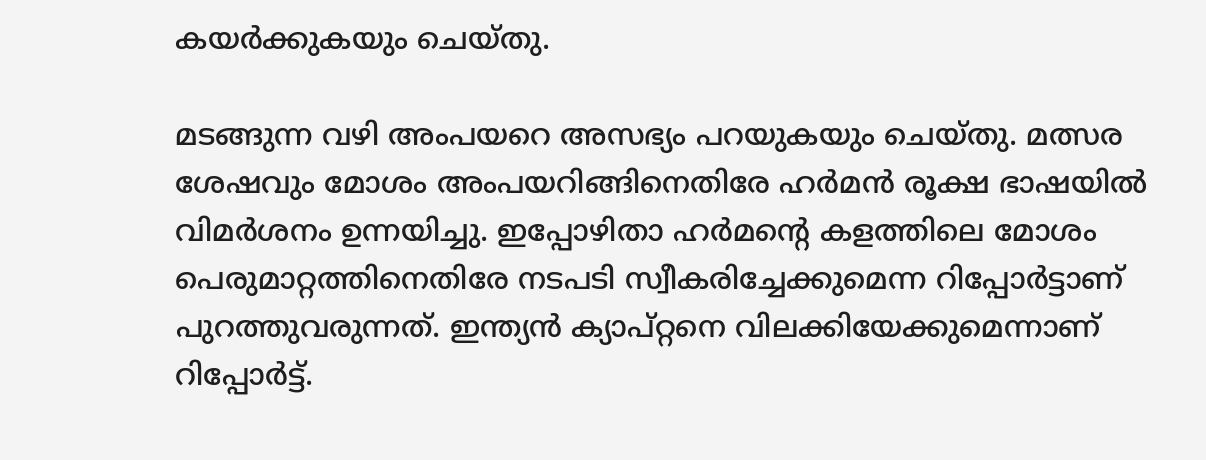കയര്‍ക്കുകയും ചെയ്തു.

മടങ്ങുന്ന വഴി അംപയറെ അസഭ്യം പറയുകയും ചെയ്തു. മത്സര ശേഷവും മോശം അംപയറിങ്ങിനെതിരേ ഹര്‍മന്‍ രൂക്ഷ ഭാഷയില്‍ വിമര്‍ശനം ഉന്നയിച്ചു. ഇപ്പോഴിതാ ഹര്‍മന്റെ കളത്തിലെ മോശം പെരുമാറ്റത്തിനെതിരേ നടപടി സ്വീകരിച്ചേക്കുമെന്ന റിപ്പോര്‍ട്ടാണ് പുറത്തുവരുന്നത്. ഇന്ത്യന്‍ ക്യാപ്റ്റനെ വിലക്കിയേക്കുമെന്നാണ് റിപ്പോര്‍ട്ട്.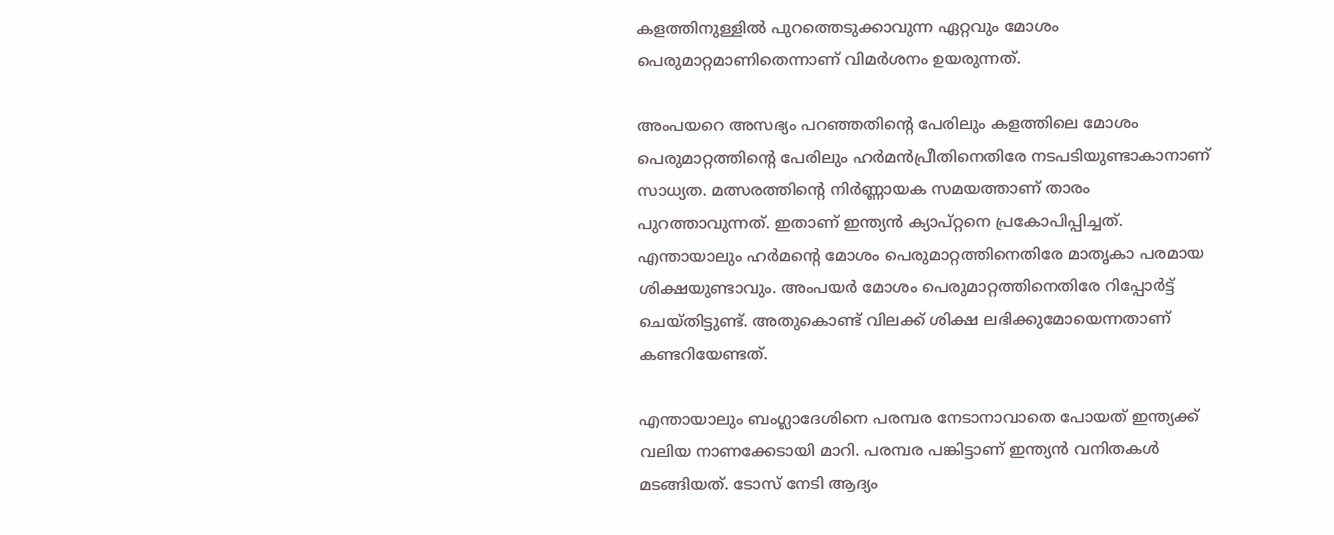കളത്തിനുള്ളില്‍ പുറത്തെടുക്കാവുന്ന ഏറ്റവും മോശം പെരുമാറ്റമാണിതെന്നാണ് വിമര്‍ശനം ഉയരുന്നത്.

അംപയറെ അസഭ്യം പറഞ്ഞതിന്റെ പേരിലും കളത്തിലെ മോശം പെരുമാറ്റത്തിന്റെ പേരിലും ഹര്‍മന്‍പ്രീതിനെതിരേ നടപടിയുണ്ടാകാനാണ് സാധ്യത. മത്സരത്തിന്റെ നിര്‍ണ്ണായക സമയത്താണ് താരം പുറത്താവുന്നത്. ഇതാണ് ഇന്ത്യന്‍ ക്യാപ്റ്റനെ പ്രകോപിപ്പിച്ചത്. എന്തായാലും ഹര്‍മന്റെ മോശം പെരുമാറ്റത്തിനെതിരേ മാതൃകാ പരമായ ശിക്ഷയുണ്ടാവും. അംപയര്‍ മോശം പെരുമാറ്റത്തിനെതിരേ റിപ്പോര്‍ട്ട് ചെയ്തിട്ടുണ്ട്. അതുകൊണ്ട് വിലക്ക് ശിക്ഷ ലഭിക്കുമോയെന്നതാണ് കണ്ടറിയേണ്ടത്.

എന്തായാലും ബംഗ്ലാദേശിനെ പരമ്പര നേടാനാവാതെ പോയത് ഇന്ത്യക്ക് വലിയ നാണക്കേടായി മാറി. പരമ്പര പങ്കിട്ടാണ് ഇന്ത്യന്‍ വനിതകള്‍ മടങ്ങിയത്. ടോസ് നേടി ആദ്യം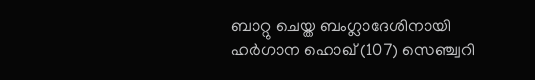ബാറ്റു ചെയ്ത ബംഗ്ലാദേശിനായി ഹര്‍ഗാന ഹൊഖ് (107) സെഞ്ച്വറി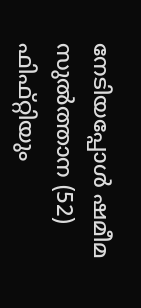നേടിയപ്പോള്‍ ഷമീമ സുല്‍ത്താന (52) ഫിഫ്റ്റിയും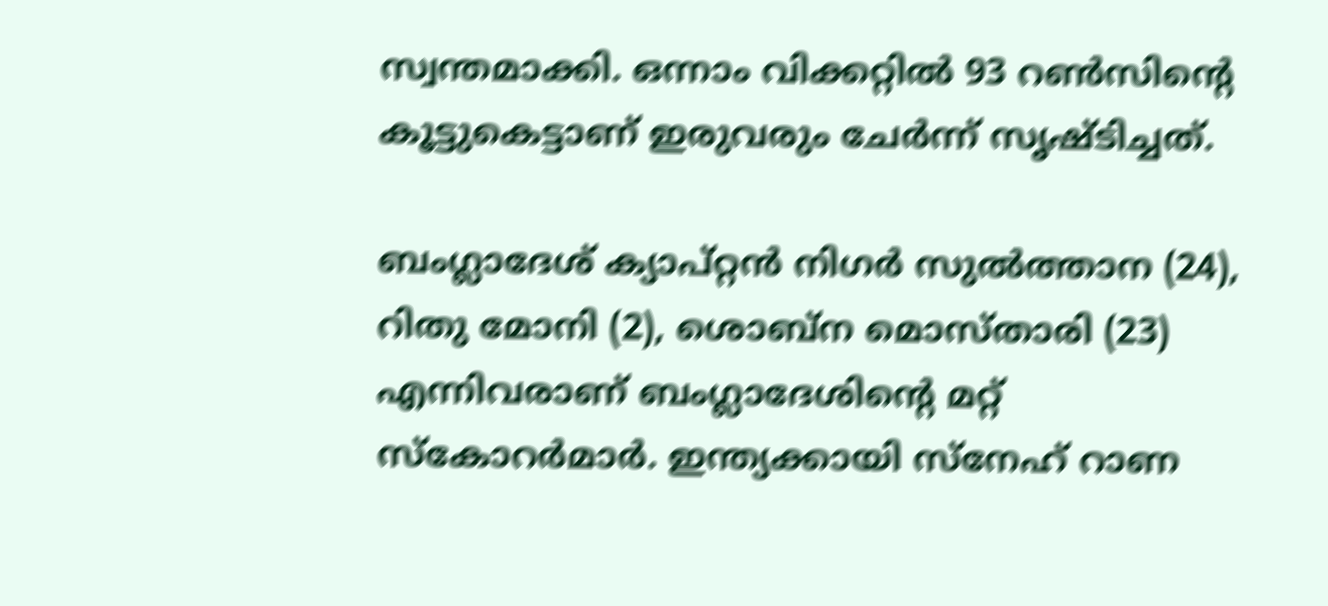സ്വന്തമാക്കി. ഒന്നാം വിക്കറ്റില്‍ 93 റണ്‍സിന്റെ കൂട്ടുകെട്ടാണ് ഇരുവരും ചേര്‍ന്ന് സൃഷ്ടിച്ചത്.

ബംഗ്ലാദേശ് ക്യാപ്റ്റന്‍ നിഗര്‍ സുല്‍ത്താന (24), റിതു മോനി (2), ശൊബ്‌ന മൊസ്താരി (23) എന്നിവരാണ് ബംഗ്ലാദേശിന്റെ മറ്റ് സ്‌കോറര്‍മാര്‍. ഇന്ത്യക്കായി സ്‌നേഹ് റാണ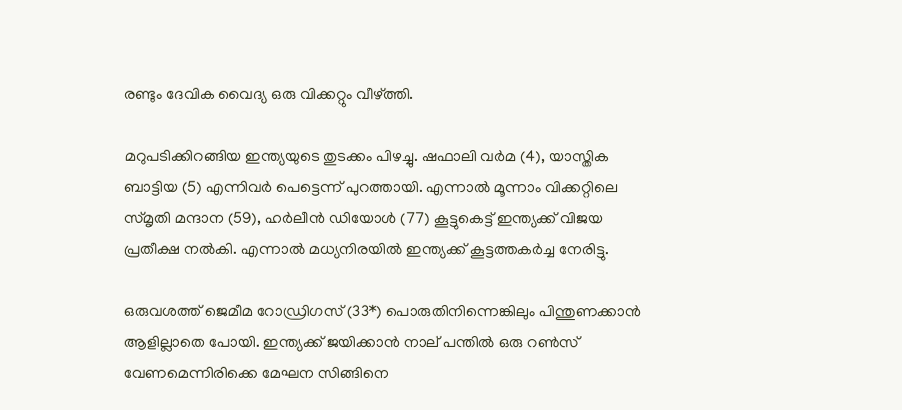രണ്ടും ദേവിക വൈദ്യ ഒരു വിക്കറ്റും വീഴ്ത്തി.

മറുപടിക്കിറങ്ങിയ ഇന്ത്യയുടെ തുടക്കം പിഴച്ചു. ഷഫാലി വര്‍മ (4), യാസ്തിക ബാട്ടിയ (5) എന്നിവര്‍ പെട്ടെന്ന് പുറത്തായി. എന്നാല്‍ മൂന്നാം വിക്കറ്റിലെ സ്മൃതി മന്ദാന (59), ഹര്‍ലീന്‍ ഡിയോള്‍ (77) കൂട്ടുകെട്ട് ഇന്ത്യക്ക് വിജയ പ്രതീക്ഷ നല്‍കി. എന്നാല്‍ മധ്യനിരയില്‍ ഇന്ത്യക്ക് കൂട്ടത്തകര്‍ച്ച നേരിട്ടു.

ഒരുവശത്ത് ജെമീമ റോഡ്രിഗസ് (33*) പൊരുതിനിന്നെങ്കിലും പിന്തുണക്കാന്‍ ആളില്ലാതെ പോയി. ഇന്ത്യക്ക് ജയിക്കാന്‍ നാല് പന്തില്‍ ഒരു റണ്‍സ് വേണമെന്നിരിക്കെ മേഘന സിങ്ങിനെ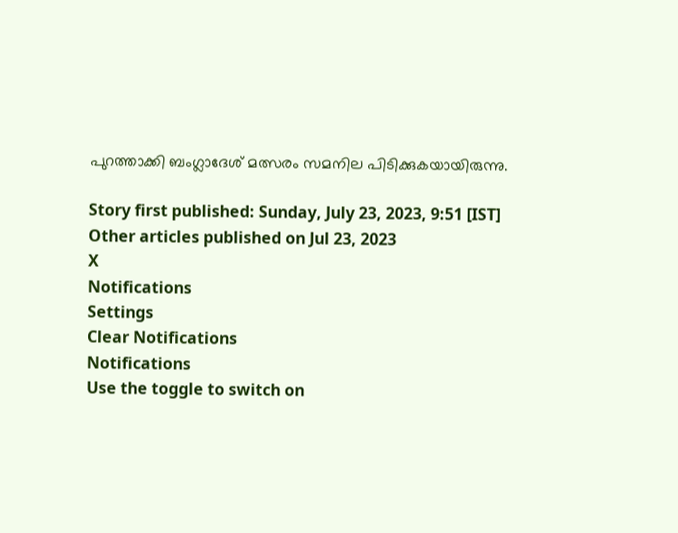പുറത്താക്കി ബംഗ്ലാദേശ് മത്സരം സമനില പിടിക്കുകയായിരുന്നു.

Story first published: Sunday, July 23, 2023, 9:51 [IST]
Other articles published on Jul 23, 2023
X
Notifications
Settings
Clear Notifications
Notifications
Use the toggle to switch on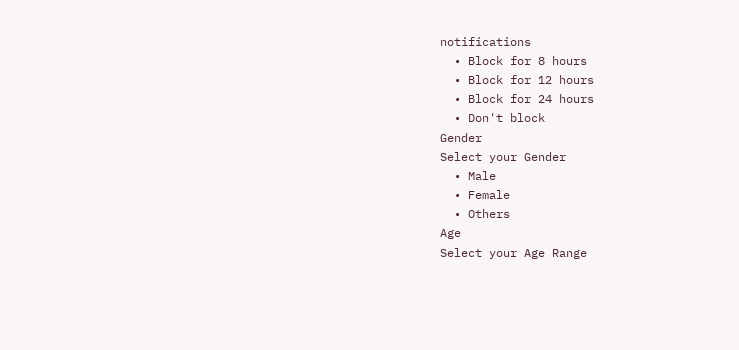notifications
  • Block for 8 hours
  • Block for 12 hours
  • Block for 24 hours
  • Don't block
Gender
Select your Gender
  • Male
  • Female
  • Others
Age
Select your Age Range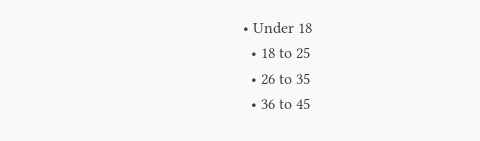• Under 18
  • 18 to 25
  • 26 to 35
  • 36 to 45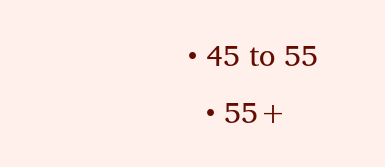• 45 to 55
  • 55+